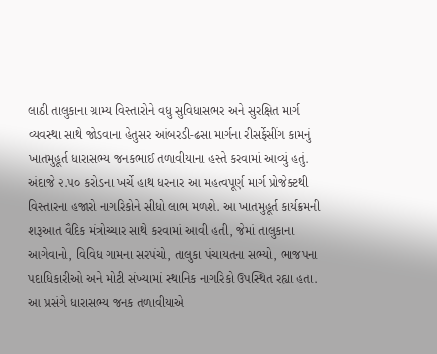લાઠી તાલુકાના ગ્રામ્ય વિસ્તારોને વધુ સુવિધાસભર અને સુરક્ષિત માર્ગ વ્યવસ્થા સાથે જોડવાના હેતુસર આંબરડી-ઢસા માર્ગના રીસર્ફેસીંગ કામનું ખાતમુહૂર્ત ધારાસભ્ય જનકભાઈ તળાવીયાના હસ્તે કરવામાં આવ્યું હતું. અંદાજે ૨.૫૦ કરોડના ખર્ચે હાથ ધરનાર આ મહત્વપૂર્ણ માર્ગ પ્રોજેક્ટથી વિસ્તારના હજારો નાગરિકોને સીધો લાભ મળશે. આ ખાતમુહૂર્ત કાર્યક્રમની શરૂઆત વૈદિક મંત્રોચ્ચાર સાથે કરવામાં આવી હતી, જેમાં તાલુકાના આગેવાનો, વિવિધ ગામના સરપંચો, તાલુકા પંચાયતના સભ્યો, ભાજપના પદાધિકારીઓ અને મોટી સંખ્યામાં સ્થાનિક નાગરિકો ઉપસ્થિત રહ્યા હતા. આ પ્રસંગે ધારાસભ્ય જનક તળાવીયાએ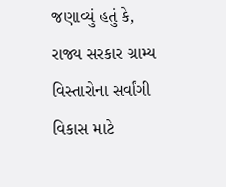જણાવ્યું હતું કે, રાજ્ય સરકાર ગ્રામ્ય વિસ્તારોના સર્વાંગી વિકાસ માટે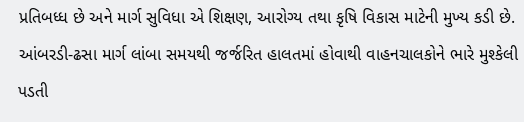પ્રતિબધ્ધ છે અને માર્ગ સુવિધા એ શિક્ષણ, આરોગ્ય તથા કૃષિ વિકાસ માટેની મુખ્ય કડી છે. આંબરડી-ઢસા માર્ગ લાંબા સમયથી જર્જરિત હાલતમાં હોવાથી વાહનચાલકોને ભારે મુશ્કેલી પડતી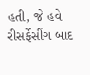હતી, જે હવે રીસર્ફેસીંગ બાદ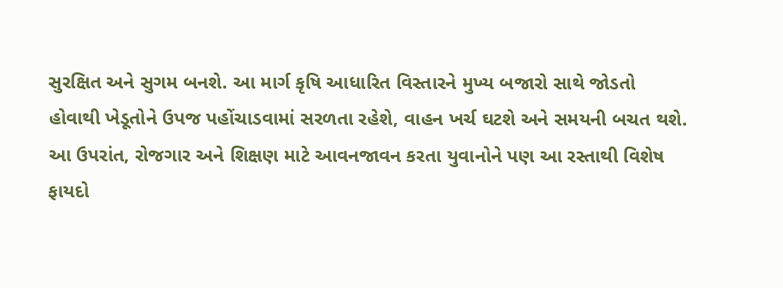સુરક્ષિત અને સુગમ બનશે. આ માર્ગ કૃષિ આધારિત વિસ્તારને મુખ્ય બજારો સાથે જોડતો હોવાથી ખેડૂતોને ઉપજ પહોંચાડવામાં સરળતા રહેશે, વાહન ખર્ચ ઘટશે અને સમયની બચત થશે. આ ઉપરાંત, રોજગાર અને શિક્ષણ માટે આવનજાવન કરતા યુવાનોને પણ આ રસ્તાથી વિશેષ ફાયદો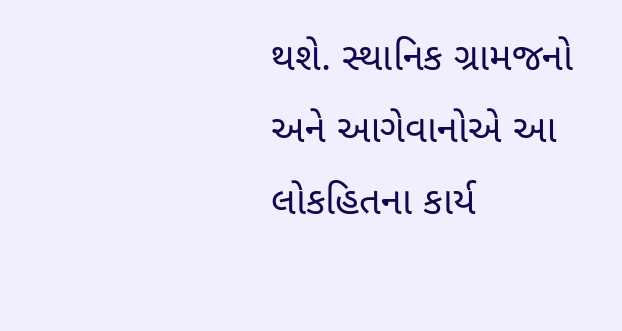થશે. સ્થાનિક ગ્રામજનો અને આગેવાનોએ આ લોકહિતના કાર્ય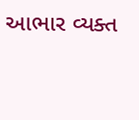આભાર વ્યક્ત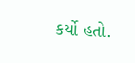કર્યો હતો.